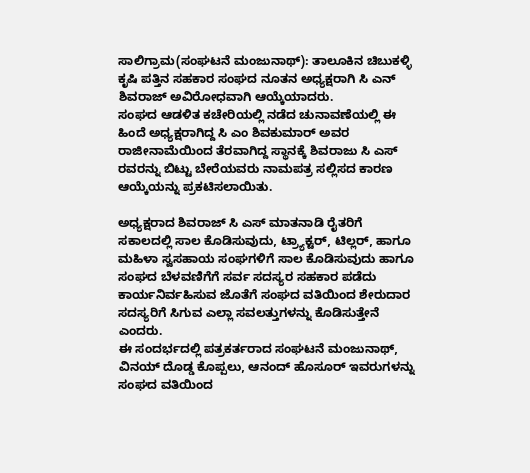ಸಾಲಿಗ್ರಾಮ(ಸಂಘಟನೆ ಮಂಜುನಾಥ್): ತಾಲೂಕಿನ ಚಿಬುಕಳ್ಳಿ ಕೃಷಿ ಪತ್ತಿನ ಸಹಕಾರ ಸಂಘದ ನೂತನ ಅಧ್ಯಕ್ಷರಾಗಿ ಸಿ ಎನ್ ಶಿವರಾಜ್ ಅವಿರೋಧವಾಗಿ ಆಯ್ಕೆಯಾದರು.
ಸಂಘದ ಆಡಳಿತ ಕಚೇರಿಯಲ್ಲಿ ನಡೆದ ಚುನಾವಣೆಯಲ್ಲಿ ಈ ಹಿಂದೆ ಅಧ್ಯಕ್ಷರಾಗಿದ್ದ ಸಿ ಎಂ ಶಿವಕುಮಾರ್ ಅವರ ರಾಜೀನಾಮೆಯಿಂದ ತೆರವಾಗಿದ್ದ ಸ್ಥಾನಕ್ಕೆ ಶಿವರಾಜು ಸಿ ಎಸ್ ರವರನ್ನು ಬಿಟ್ಟು ಬೇರೆಯವರು ನಾಮಪತ್ರ ಸಲ್ಲಿಸದ ಕಾರಣ ಆಯ್ಕೆಯನ್ನು ಪ್ರಕಟಿಸಲಾಯಿತು.

ಅಧ್ಯಕ್ಷರಾದ ಶಿವರಾಜ್ ಸಿ ಎಸ್ ಮಾತನಾಡಿ ರೈತರಿಗೆ ಸಕಾಲದಲ್ಲಿ ಸಾಲ ಕೊಡಿಸುವುದು, ಟ್ರ್ಯಾಕ್ಟರ್, ಟಿಲ್ಲರ್, ಹಾಗೂ ಮಹಿಳಾ ಸ್ವಸಹಾಯ ಸಂಘಗಳಿಗೆ ಸಾಲ ಕೊಡಿಸುವುದು ಹಾಗೂ ಸಂಘದ ಬೆಳವಣಿಗೆಗೆ ಸರ್ವ ಸದಸ್ಯರ ಸಹಕಾರ ಪಡೆದು ಕಾರ್ಯನಿರ್ವಹಿಸುವ ಜೊತೆಗೆ ಸಂಘದ ವತಿಯಿಂದ ಶೇರುದಾರ ಸದಸ್ಯರಿಗೆ ಸಿಗುವ ಎಲ್ಲಾ ಸವಲತ್ತುಗಳನ್ನು ಕೊಡಿಸುತ್ತೇನೆ ಎಂದರು.
ಈ ಸಂದರ್ಭದಲ್ಲಿ ಪತ್ರಕರ್ತರಾದ ಸಂಘಟನೆ ಮಂಜುನಾಥ್, ವಿನಯ್ ದೊಡ್ಡ ಕೊಪ್ಪಲು, ಆನಂದ್ ಹೊಸೂರ್ ಇವರುಗಳನ್ನು ಸಂಘದ ವತಿಯಿಂದ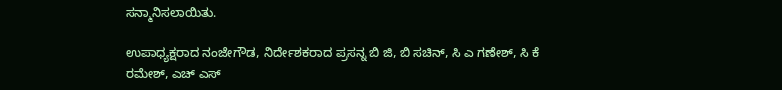ಸನ್ಮಾನಿಸಲಾಯಿತು.

ಉಪಾಧ್ಯಕ್ಷರಾದ ನಂಜೇಗೌಡ, ನಿರ್ದೇಶಕರಾದ ಪ್ರಸನ್ನ ಬಿ ಜಿ, ಬಿ ಸಚಿನ್, ಸಿ ಎ ಗಣೇಶ್, ಸಿ ಕೆ ರಮೇಶ್, ಎಚ್ ಎಸ್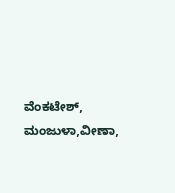ವೆಂಕಟೇಶ್, ಮಂಜುಳಾ,ವೀಣಾ,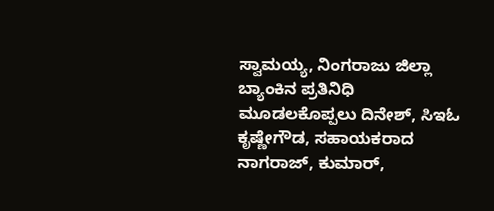ಸ್ವಾಮಯ್ಯ, ನಿಂಗರಾಜು ಜಿಲ್ಲಾ ಬ್ಯಾಂಕಿನ ಪ್ರತಿನಿಧಿ ಮೂಡಲಕೊಪ್ಪಲು ದಿನೇಶ್, ಸಿಇಓ ಕೃಷ್ಣೇಗೌಡ, ಸಹಾಯಕರಾದ ನಾಗರಾಜ್, ಕುಮಾರ್,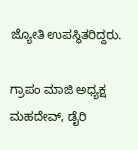ಜ್ಯೋತಿ ಉಪಸ್ಥಿತರಿದ್ದರು.

ಗ್ರಾಪಂ ಮಾಜಿ ಅಧ್ಯಕ್ಷ ಮಹದೇವ್, ಡೈರಿ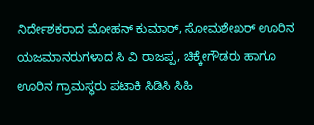ನಿರ್ದೇಶಕರಾದ ಮೋಹನ್ ಕುಮಾರ್, ಸೋಮಶೇಖರ್ ಊರಿನ ಯಜಮಾನರುಗಳಾದ ಸಿ ವಿ ರಾಜಪ್ಪ, ಚಿಕ್ಕೇಗೌಡರು ಹಾಗೂ ಊರಿನ ಗ್ರಾಮಸ್ಥರು ಪಟಾಕಿ ಸಿಡಿಸಿ ಸಿಹಿ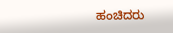ಹಂಚಿದರು